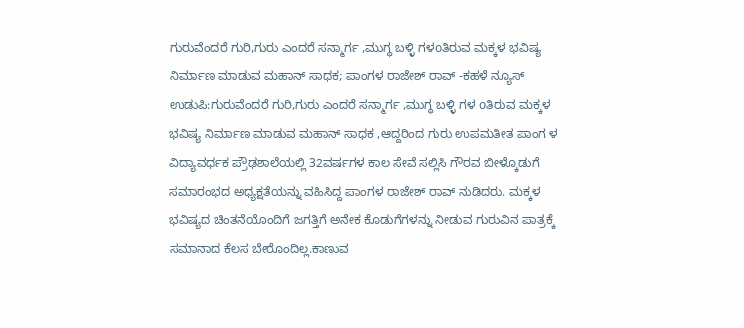ಗುರುವೆಂದರೆ ಗುರಿ,ಗುರು ಎಂದರೆ ಸನ್ಮಾರ್ಗ ,ಮುಗ್ಧ ಬಳ್ಳಿ ಗಳoತಿರುವ ಮಕ್ಕಳ ಭವಿಷ್ಯ ನಿರ್ಮಾಣ ಮಾಡುವ ಮಹಾನ್ ಸಾಧಕ; ಪಾಂಗಳ ರಾಜೇಶ್ ರಾವ್ -ಕಹಳೆ ನ್ಯೂಸ್
ಉಡುಪಿ:ಗುರುವೆಂದರೆ ಗುರಿ,ಗುರು ಎಂದರೆ ಸನ್ಮಾರ್ಗ ,ಮುಗ್ಧ ಬಳ್ಳಿ ಗಳ oತಿರುವ ಮಕ್ಕಳ ಭವಿಷ್ಯ ನಿರ್ಮಾಣ ಮಾಡುವ ಮಹಾನ್ ಸಾಧಕ ,ಆದ್ದರಿಂದ ಗುರು ಉಪಮತೀತ ಪಾಂಗ ಳ ವಿದ್ಯಾವರ್ಧಕ ಪ್ರೌಢಶಾಲೆಯಲ್ಲಿ 32ವರ್ಷಗಳ ಕಾಲ ಸೇವೆ ಸಲ್ಲಿಸಿ ಗೌರವ ಬೀಳ್ಕೊಡುಗೆ ಸಮಾರಂಭದ ಅಧ್ಯಕ್ಷತೆಯನ್ನು ವಹಿಸಿದ್ದ ಪಾಂಗಳ ರಾಜೇಶ್ ರಾವ್ ನುಡಿದರು. ಮಕ್ಕಳ ಭವಿಷ್ಯದ ಚಿಂತನೆಯೊಂದಿಗೆ ಜಗತ್ತಿಗೆ ಅನೇಕ ಕೊಡುಗೆಗಳನ್ನು ನೀಡುವ ಗುರುವಿನ ಪಾತ್ರಕ್ಕೆ ಸಮಾನಾದ ಕೆಲಸ ಬೇರೊಂದಿಲ್ಲ.ಕಾಣುವ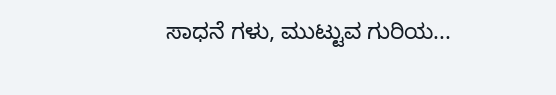ಸಾಧನೆ ಗಳು, ಮುಟ್ಟುವ ಗುರಿಯ...